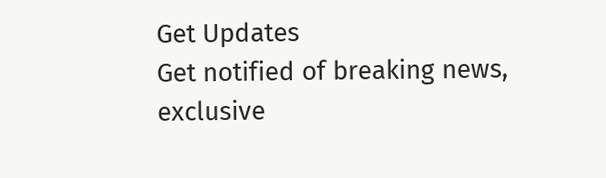Get Updates
Get notified of breaking news, exclusive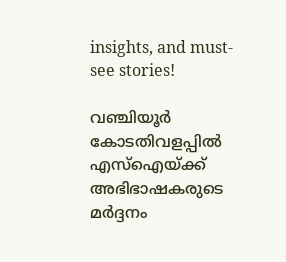insights, and must-see stories!

വഞ്ചിയൂർ കോടതിവളപ്പിൽ എസ്ഐയ്ക്ക് അഭിഭാഷകരുടെ മർദ്ദനം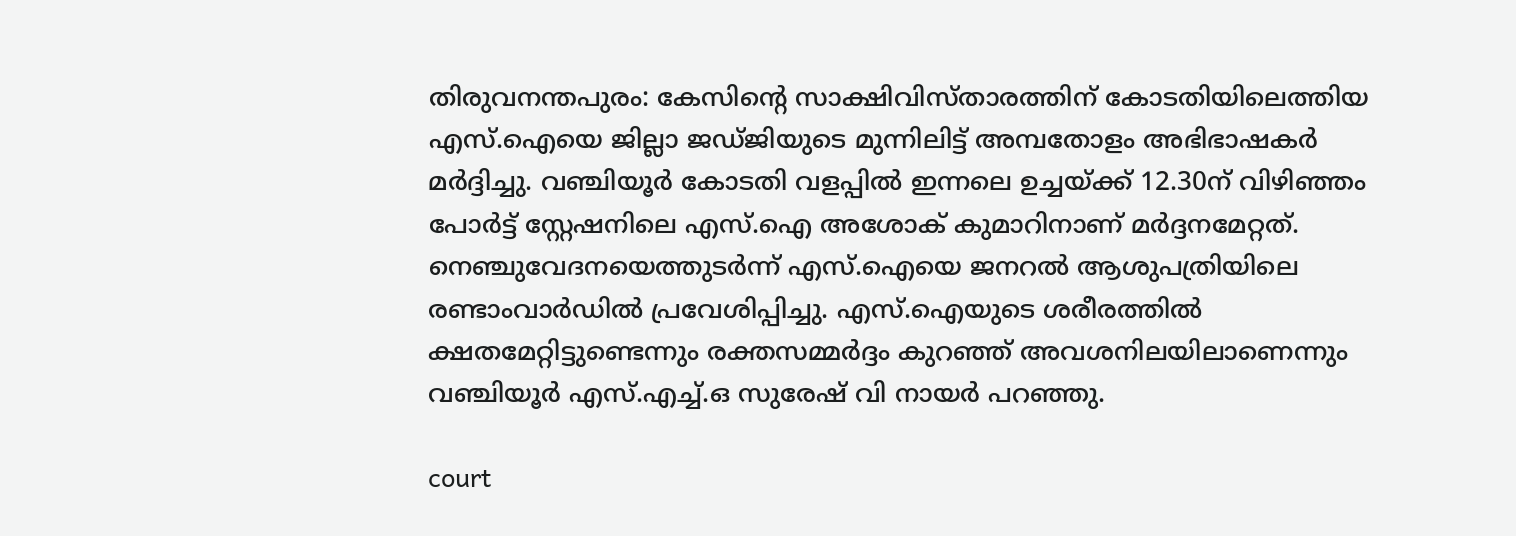തിരുവനന്തപുരം: കേസിന്റെ സാക്ഷിവിസ്താരത്തിന് കോടതിയിലെത്തിയ എസ്.ഐയെ ജില്ലാ ജഡ്ജിയുടെ മുന്നിലിട്ട് അമ്പതോളം അഭിഭാഷകർ മർദ്ദിച്ചു. വഞ്ചിയൂർ കോടതി വളപ്പിൽ ഇന്നലെ ഉച്ചയ്ക്ക് 12.30ന് വിഴിഞ്ഞം പോർട്ട് സ്റ്റേഷനിലെ എസ്.ഐ അശോക് കുമാറിനാണ് മർദ്ദനമേറ്റത്. നെഞ്ചുവേദനയെത്തുടർന്ന് എസ്.ഐയെ ജനറൽ ആശുപത്രിയിലെ രണ്ടാംവാർഡിൽ പ്രവേശിപ്പിച്ചു. എസ്.ഐയുടെ ശരീരത്തിൽ ക്ഷതമേറ്റിട്ടുണ്ടെന്നും രക്തസമ്മർദ്ദം കുറഞ്ഞ് അവശനിലയിലാണെന്നും വഞ്ചിയൂർ എസ്.എച്ച്.ഒ സുരേഷ് വി നായർ പറഞ്ഞു.

court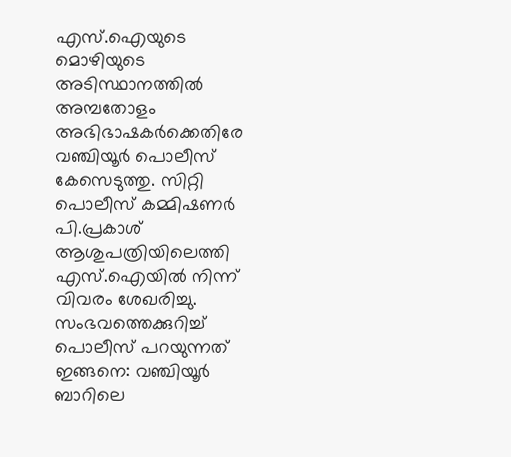എസ്.ഐയുടെ മൊഴിയുടെ അടിസ്ഥാനത്തിൽ അമ്പതോളം അഭിഭാഷകർക്കെതിരേ വഞ്ചിയൂർ പൊലീസ് കേസെടുത്തു. സിറ്റി പൊലീസ് കമ്മിഷണർ പി.പ്രകാശ് ആശുപത്രിയിലെത്തി എസ്.ഐയിൽ നിന്ന് വിവരം ശേഖരിച്ചു. സംഭവത്തെക്കുറിച്ച് പൊലീസ് പറയുന്നത് ഇങ്ങനെ: വഞ്ചിയൂർ ബാറിലെ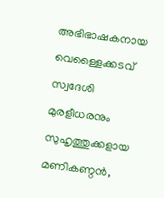അഭിഭാഷകനായ വെള്ളൈക്കടവ് സ്വദേശി മുരളീധരനും സുഹൃത്തുക്കളായ മണികണ്ഠൻ,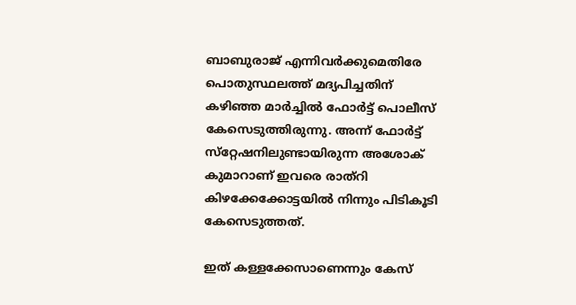ബാബുരാജ് എന്നിവർക്കുമെതിരേ പൊതുസ്ഥലത്ത് മദ്യപിച്ചതിന് കഴിഞ്ഞ മാർച്ചിൽ ഫോർട്ട് പൊലീസ് കേസെടുത്തിരുന്നു. അന്ന് ഫോർട്ട് സ്‌റ്റേഷനിലുണ്ടായിരുന്ന അശോക് കുമാറാണ് ഇവരെ രാത്റി കിഴക്കേക്കോട്ടയിൽ നിന്നും പിടികൂടി കേസെടുത്തത്.

ഇത് കള്ളക്കേസാണെന്നും കേസ്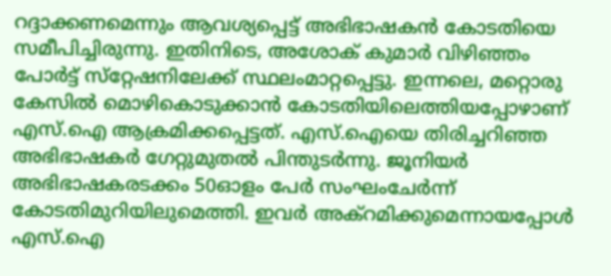റദ്ദാക്കണമെന്നും ആവശ്യപ്പെട്ട് അഭിഭാഷകൻ കോടതിയെ സമീപിച്ചിരുന്നു. ഇതിനിടെ, അശോക് കുമാർ വിഴിഞ്ഞം പോർട്ട് സ്‌റ്റേഷനിലേക്ക് സ്ഥലംമാറ്റപ്പെട്ടു. ഇന്നലെ, മറ്റൊരു കേസിൽ മൊഴികൊടുക്കാൻ കോടതിയിലെത്തിയപ്പോഴാണ് എസ്.ഐ ആക്രമിക്കപ്പെട്ടത്. എസ്.ഐയെ തിരിച്ചറിഞ്ഞ അഭിഭാഷകർ ഗേറ്റുമുതൽ പിന്തുടർന്നു. ജൂനിയർ അഭിഭാഷകരടക്കം 50ഓളം പേർ സംഘംചേർന്ന് കോടതിമുറിയിലുമെത്തി. ഇവർ അക്റമിക്കുമെന്നായപ്പോൾ എസ്.ഐ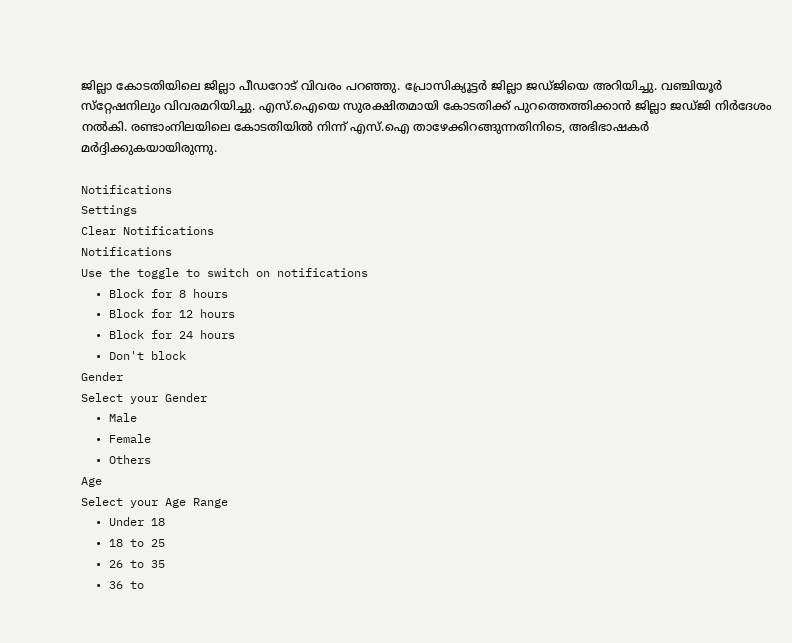ജില്ലാ കോടതിയിലെ ജില്ലാ പീഡറോട് വിവരം പറഞ്ഞു. പ്രോസിക്യൂട്ടർ ജില്ലാ ജഡ്‌ജിയെ അറിയിച്ചു. വഞ്ചിയൂർ സ്‌റ്റേഷനിലും വിവരമറിയിച്ചു. എസ്.ഐയെ സുരക്ഷിതമായി കോടതിക്ക് പുറത്തെത്തിക്കാൻ ജില്ലാ ജഡ്‌ജി നിർദേശം നൽകി. രണ്ടാംനിലയിലെ കോടതിയിൽ നിന്ന് എസ്.ഐ താഴേക്കിറങ്ങുന്നതിനിടെ, അഭിഭാഷകർ മർദ്ദിക്കുകയായിരുന്നു.

Notifications
Settings
Clear Notifications
Notifications
Use the toggle to switch on notifications
  • Block for 8 hours
  • Block for 12 hours
  • Block for 24 hours
  • Don't block
Gender
Select your Gender
  • Male
  • Female
  • Others
Age
Select your Age Range
  • Under 18
  • 18 to 25
  • 26 to 35
  • 36 to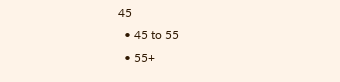45
  • 45 to 55
  • 55+